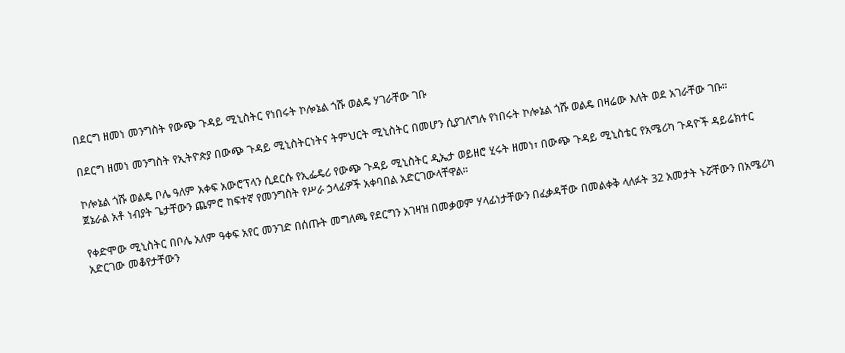በደርግ ዘመነ መንግስት የውጭ ጉዳይ ሚኒስትር የነበሩት ኮሎኔል ጎሹ ወልዴ ሃገራቸው ገቡ

በደርግ ዘመነ መንግስት የኢትዮጵያ በውጭ ጉዳይ ሚኒስትርነትና ትምህርት ሚኒስትር በመሆን ሲያገለግሉ የነበሩት ኮሎኔል ጎሹ ወልዴ በዛሬው እለት ወደ አገራቸው ገቡ።

ኮሎኔል ጎሹ ወልዴ ቦሌ ዓለም አቀፍ አውሮፕላን ሲደርሱ የኢፌዴሪ የውጭ ጉዳይ ሚኒስትር ዲኤታ ወይዘሮ ሂሩት ዘመነ፣ በውጭ ጉዳይ ሚኒስቴር የአሜሪካ ጉዳዮች ዳይሬክተር ጀኔራል አቶ ነብያት ጌታቸውን ጨምሮ ከፍተኛ የመንግስት የሥራ ኃላፊዎች አቀባበል አድርገውላቸዋል።

የቀድሞው ሚኒስትር በቦሌ አለም ዓቀፍ አየር መንገድ በሰጡት መግለጫ የደርግን አገዛዝ በመቃወም ሃላፊነታቸውን በፈቃዳቸው በመልቀቅ ላለፉት 32 አመታት ኑሯቸውን በአሜሪካ አድርገው መቆየታቸውን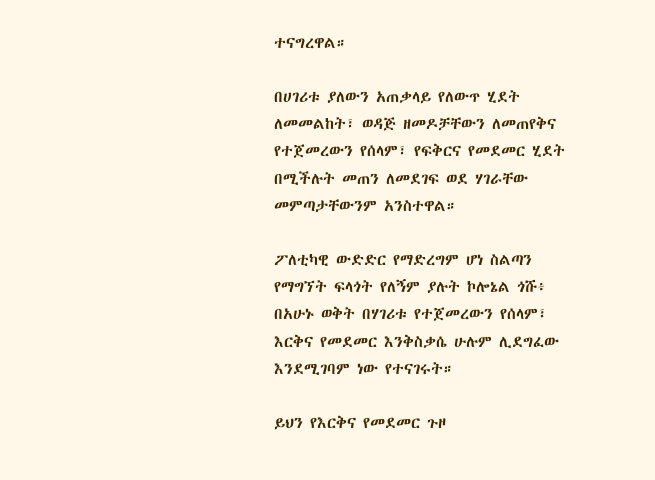ተናግረዋል።

በሀገሪቱ ያለውን አጠቃላይ የለውጥ ሂደት ለመመልከት፣ ወዳጅ ዘመዶቻቸውን ለመጠየቅና የተጀመረውን የሰላም፣ የፍቅርና የመደመር ሂደት በሚችሉት መጠን ለመደገፍ ወደ ሃገራቸው መምጣታቸውንም አንስተዋል።

ፖለቲካዊ ውድድር የማድረግም ሆነ ስልጣን የማግኘት ፍላጎት የለኝም ያሉት ኮሎኔል ጎሹ፥ በአሁኑ ወቅት በሃገሪቱ የተጀመረውን የሰላም፣ እርቅና የመደመር እንቅስቃሴ ሁሉም ሊደግፈው እንደሚገባም ነው የተናገሩት።

ይህን የእርቅና የመደመር ጉዞ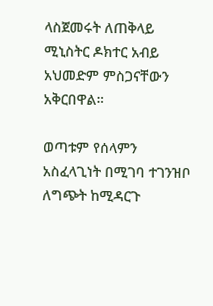ላስጀመሩት ለጠቅላይ ሚኒስትር ዶክተር አብይ አህመድም ምስጋናቸውን አቅርበዋል።

ወጣቱም የሰላምን አስፈላጊነት በሚገባ ተገንዝቦ ለግጭት ከሚዳርጉ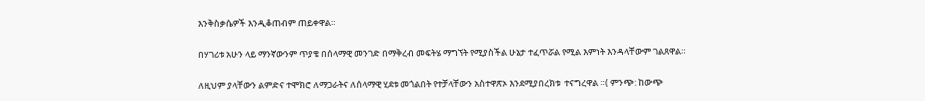እንቅስቃሴዎች እንዲቆጠብም ጠይቀዋል።

በሃገሪቱ አሁን ላይ ማንኛውንም ጥያቄ በሰላማዊ መንገድ በማቅረብ መፍትሄ ማግኘት የሚያስችል ሁኔታ ተፈጥሯል የሚል እምነት እንዳላቸውም ገልጸዋል።

ለዚህም ያላቸውን ልምድና ተሞክሮ ለማጋራትና ለሰላማዊ ሂደቱ መጎልበት የተቻላቸውን አስተዋጽኦ እንደሚያበረክቱ  ተናግረዋል ።( ምንጭ: ከውጭ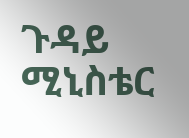ጉዳይ ሚኒስቴር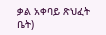ቃል አቀባይ ጽህፈት ቤት)